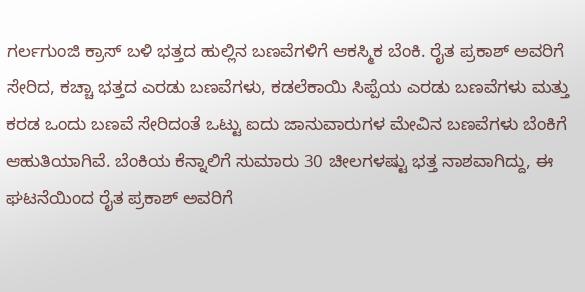ಗರ್ಲಗುಂಜಿ ಕ್ರಾಸ್ ಬಳಿ ಭತ್ತದ ಹುಲ್ಲಿನ ಬಣವೆಗಳಿಗೆ ಆಕಸ್ಮಿಕ ಬೆಂಕಿ. ರೈತ ಪ್ರಕಾಶ್ ಅವರಿಗೆ ಸೇರಿದ, ಕಚ್ಚಾ ಭತ್ತದ ಎರಡು ಬಣವೆಗಳು, ಕಡಲೆಕಾಯಿ ಸಿಪ್ಪೆಯ ಎರಡು ಬಣವೆಗಳು ಮತ್ತು ಕರಡ ಒಂದು ಬಣವೆ ಸೇರಿದಂತೆ ಒಟ್ಟು ಐದು ಜಾನುವಾರುಗಳ ಮೇವಿನ ಬಣವೆಗಳು ಬೆಂಕಿಗೆ ಆಹುತಿಯಾಗಿವೆ. ಬೆಂಕಿಯ ಕೆನ್ನಾಲಿಗೆ ಸುಮಾರು 30 ಚೀಲಗಳಷ್ಟು ಭತ್ತ ನಾಶವಾಗಿದ್ದು, ಈ ಘಟನೆಯಿಂದ ರೈತ ಪ್ರಕಾಶ್ ಅವರಿಗೆ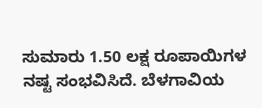ಸುಮಾರು 1.50 ಲಕ್ಷ ರೂಪಾಯಿಗಳ ನಷ್ಟ ಸಂಭವಿಸಿದೆ. ಬೆಳಗಾವಿಯ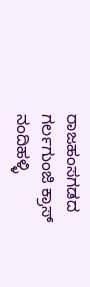ರಾಜಹಂಸಗಡದ ಗರ್ಲಗುಂಜಿ ಕ್ರಾಸ್ ನಂದಿಹಳ್ಳಿ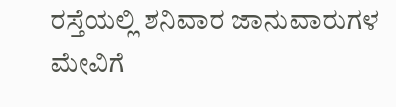ರಸ್ತೆಯಲ್ಲಿ ಶನಿವಾರ ಜಾನುವಾರುಗಳ ಮೇವಿಗೆ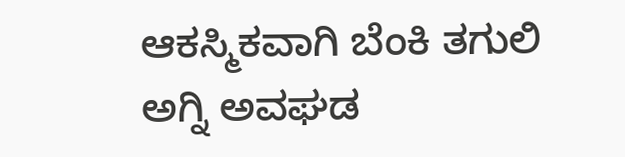ಆಕಸ್ಮಿಕವಾಗಿ ಬೆಂಕಿ ತಗುಲಿ ಅಗ್ನಿ ಅವಘಡ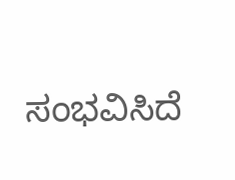ಸಂಭವಿಸಿದೆ